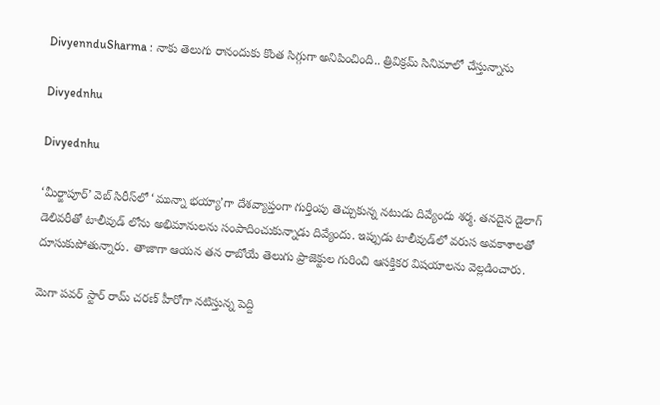DivyennduSharma : నాకు తెలుగు రానందుకు కొంత సిగ్గుగా అనిపించింది.. త్రివిక్రమ్ సినిమాలో చేస్తున్నాను

Divyednhu

Divyednhu

‘మీర్జాపూర్’ వెబ్ సిరీస్‌లో ‘మున్నా భయ్యా’గా దేశవ్యాప్తంగా గుర్తింపు తెచ్చుకున్న నటుడు దివ్యేందు శర్మ. తనదైన డైలాగ్ డెలివరీతో టాలీవుడ్ లోను అభిమానులను సంపాదించుకున్నాడు దివ్యేందు. ఇప్పుడు టాలీవుడ్‌లో వరుస అవకాశాలతో దూసుకుపోతున్నారు. తాజాగా ఆయన తన రాబోయే తెలుగు ప్రాజెక్టుల గురించి ఆసక్తికర విషయాలను వెల్లడించారు.

మెగా పవర్ స్టార్ రామ్ చరణ్ హీరోగా నటిస్తున్న పెద్ది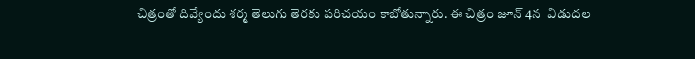చిత్రంతో దివ్యేందు శర్మ తెలుగు తెరకు పరిచయం కాబోతున్నారు. ఈ చిత్రం జూన్ 4న  విడుదల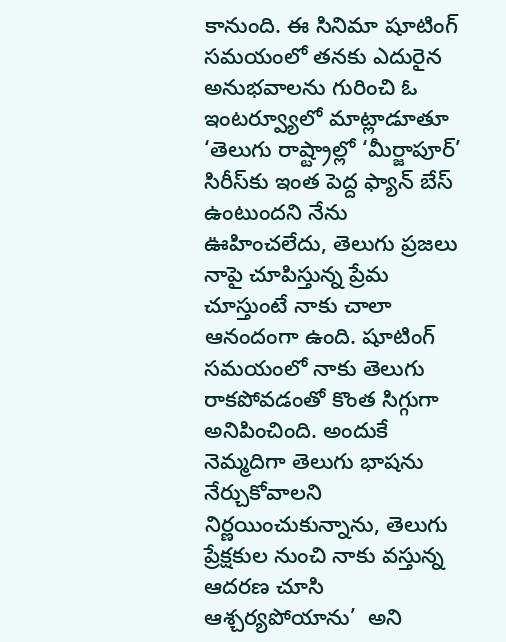కానుంది. ఈ సినిమా షూటింగ్ సమయంలో తనకు ఎదురైన అనుభవాలను గురించి ఓ ఇంటర్వ్యూలో మాట్లాడూతూ ‘తెలుగు రాష్ట్రాల్లో ‘మీర్జాపూర్’ సిరీస్‌కు ఇంత పెద్ద ఫ్యాన్ బేస్ ఉంటుందని నేను ఊహించలేదు, తెలుగు ప్రజలు నాపై చూపిస్తున్న ప్రేమ చూస్తుంటే నాకు చాలా ఆనందంగా ఉంది. షూటింగ్ సమయంలో నాకు తెలుగు రాకపోవడంతో కొంత సిగ్గుగా అనిపించింది. అందుకే నెమ్మదిగా తెలుగు భాషను నేర్చుకోవాలని నిర్ణయించుకున్నాను, తెలుగు ప్రేక్షకుల నుంచి నాకు వస్తున్న ఆదరణ చూసి ఆశ్చర్యపోయాను’  అని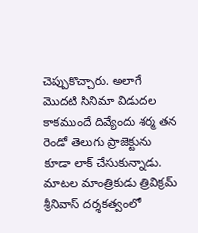చెప్పుకొచ్చారు. అలాగే మొదటి సినిమా విడుదల కాకముందే దివ్యేందు శర్మ తన రెండో తెలుగు ప్రాజెక్టును కూడా లాక్ చేసుకున్నాడు. మాటల మాంత్రికుడు త్రివిక్రమ్ శ్రీనివాస్ దర్శకత్వంలో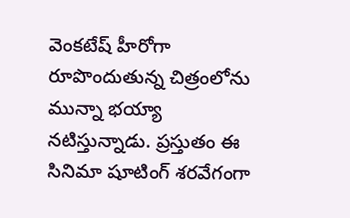వెంకటేష్ హీరోగా రూపొందుతున్న చిత్రంలోను మున్నా భయ్యా నటిస్తున్నాడు. ప్రస్తుతం ఈ సినిమా షూటింగ్ శరవేగంగా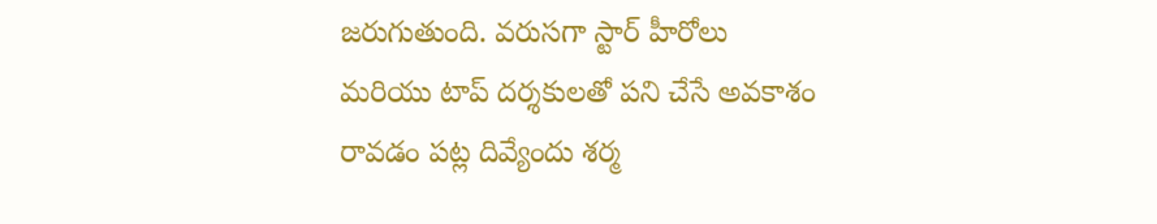జరుగుతుంది. వరుసగా స్టార్ హీరోలు మరియు టాప్ దర్శకులతో పని చేసే అవకాశం రావడం పట్ల దివ్యేందు శర్మ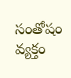సంతోషం వ్యక్తం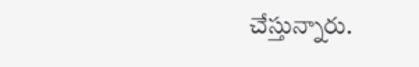చేస్తున్నారు.